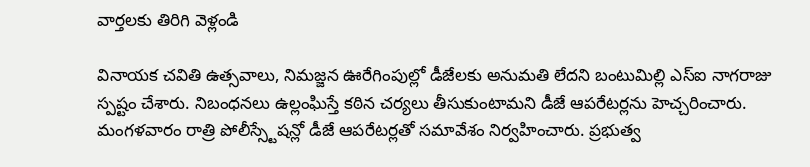వార్తలకు తిరిగి వెళ్లండి

వినాయక చవితి ఉత్సవాలు, నిమజ్జన ఊరేగింపుల్లో డీజేలకు అనుమతి లేదని బంటుమిల్లి ఎస్ఐ నాగరాజు స్పష్టం చేశారు. నిబంధనలు ఉల్లంఘిస్తే కఠిన చర్యలు తీసుకుంటామని డీజే ఆపరేటర్లను హెచ్చరించారు.
మంగళవారం రాత్రి పోలీస్స్టేషన్లో డీజే ఆపరేటర్లతో సమావేశం నిర్వహించారు. ప్రభుత్వ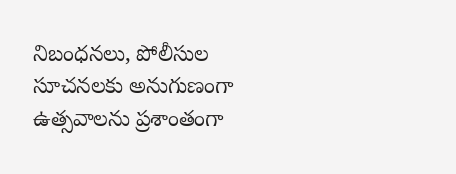నిబంధనలు, పోలీసుల సూచనలకు అనుగుణంగా ఉత్సవాలను ప్రశాంతంగా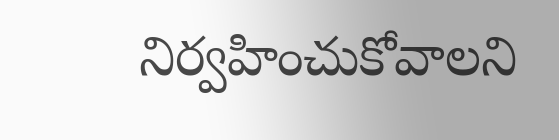నిర్వహించుకోవాలని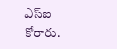ఎస్ఐ కోరారు.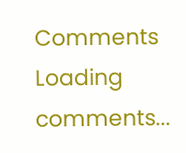Comments
Loading comments...